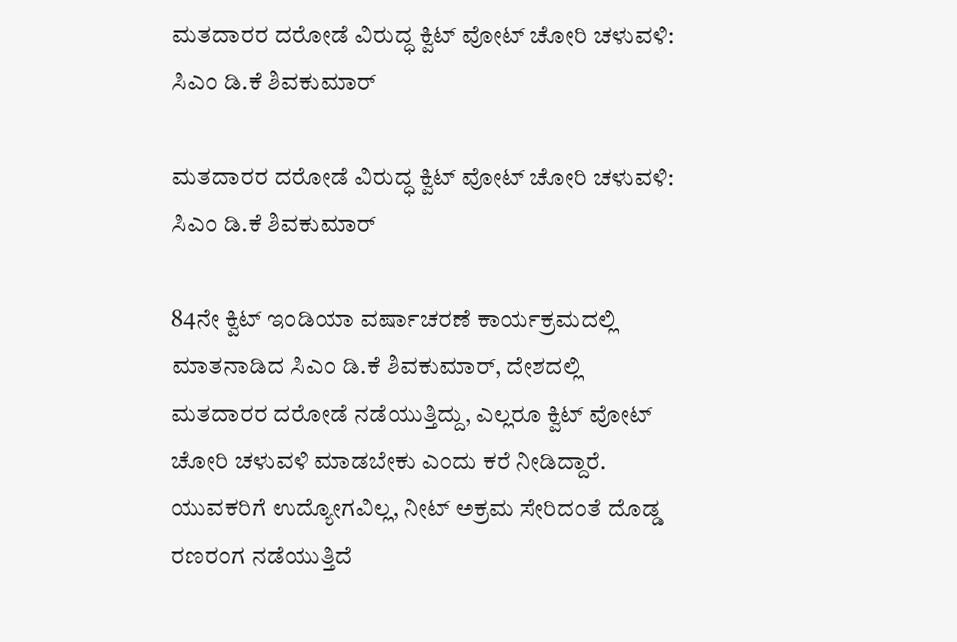ಮತದಾರರ ದರೋಡೆ ವಿರುದ್ಧ ಕ್ವಿಟ್ ವೋಟ್ ಚೋರಿ ಚಳುವಳಿ: ಸಿಎಂ ಡಿ.ಕೆ ಶಿವಕುಮಾರ್

ಮತದಾರರ ದರೋಡೆ ವಿರುದ್ಧ ಕ್ವಿಟ್ ವೋಟ್ ಚೋರಿ ಚಳುವಳಿ: ಸಿಎಂ ಡಿ.ಕೆ ಶಿವಕುಮಾರ್

84ನೇ ಕ್ವಿಟ್ ಇಂಡಿಯಾ ವರ್ಷಾಚರಣೆ ಕಾರ್ಯಕ್ರಮದಲ್ಲಿ ಮಾತನಾಡಿದ ಸಿಎಂ ಡಿ.ಕೆ ಶಿವಕುಮಾರ್, ದೇಶದಲ್ಲಿ ಮತದಾರರ ದರೋಡೆ ನಡೆಯುತ್ತಿದ್ದು, ಎಲ್ಲರೂ ಕ್ವಿಟ್ ವೋಟ್ ಚೋರಿ ಚಳುವಳಿ ಮಾಡಬೇಕು ಎಂದು ಕರೆ ನೀಡಿದ್ದಾರೆ. ಯುವಕರಿಗೆ ಉದ್ಯೋಗವಿಲ್ಲ, ನೀಟ್ ಅಕ್ರಮ ಸೇರಿದಂತೆ ದೊಡ್ಡ ರಣರಂಗ ನಡೆಯುತ್ತಿದೆ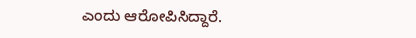ಎಂದು ಆರೋಪಿಸಿದ್ದಾರೆ.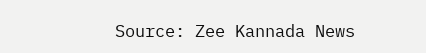Source: Zee Kannada News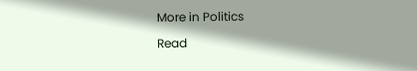More in Politics

Read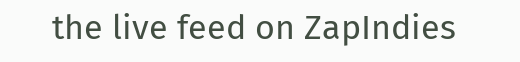the live feed on ZapIndies